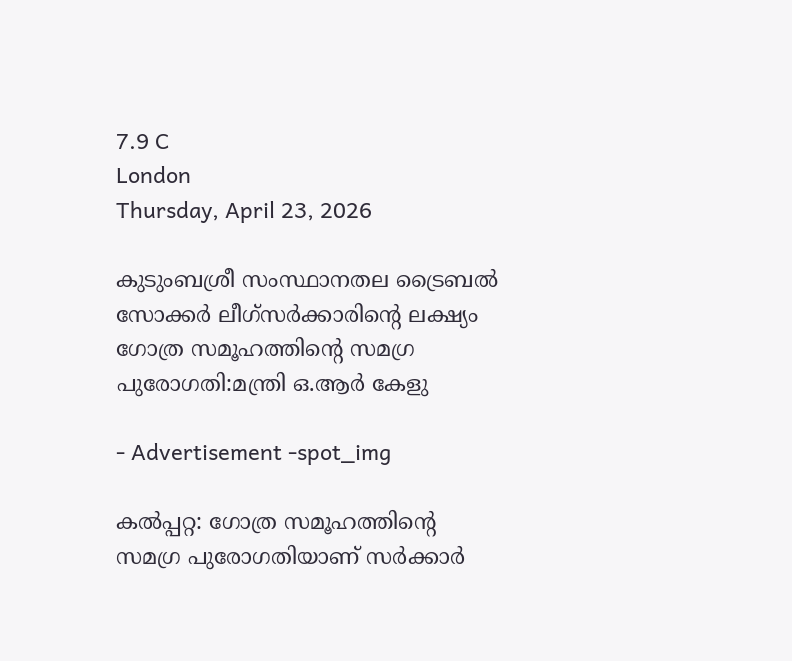7.9 C
London
Thursday, April 23, 2026

കുടുംബശ്രീ സംസ്ഥാനതല ട്രൈബല്‍ സോക്കര്‍ ലീഗ്സര്‍ക്കാരിന്റെ ലക്ഷ്യം ഗോത്ര സമൂഹത്തിന്റെ സമഗ്ര പുരോഗതി:മന്ത്രി ഒ.ആര്‍ കേളു

- Advertisement -spot_img

കല്‍പ്പറ്റ: ഗോത്ര സമൂഹത്തിന്റെ സമഗ്ര പുരോഗതിയാണ് സര്‍ക്കാര്‍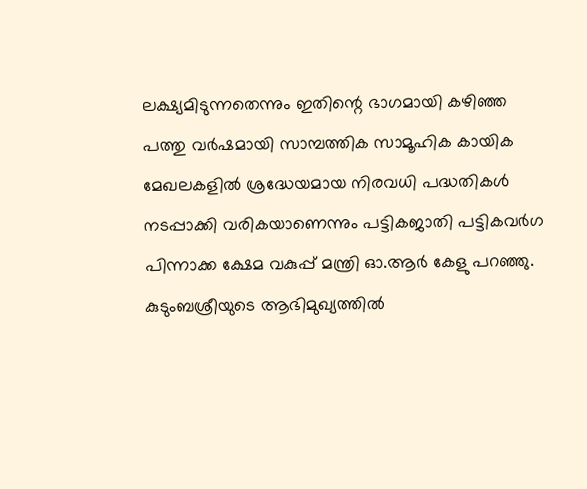ലക്ഷ്യമിടുന്നതെന്നും ഇതിന്റെ ഭാഗമായി കഴിഞ്ഞ പത്തു വര്‍ഷമായി സാമ്പത്തിക സാമൂഹിക കായിക മേഖലകളില്‍ ശ്രദ്ധേയമായ നിരവധി പദ്ധതികള്‍ നടപ്പാക്കി വരികയാണെന്നും പട്ടികജാതി പട്ടികവര്‍ഗ പിന്നാക്ക ക്ഷേമ വകുപ്പ് മന്ത്രി ഓ.ആര്‍ കേളു പറഞ്ഞു. കുടുംബശ്രീയുടെ ആഭിമുഖ്യത്തില്‍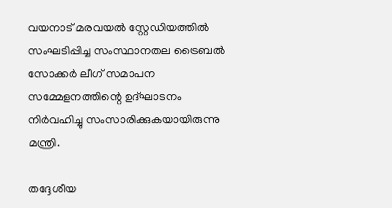വയനാട് മരവയല്‍ സ്റ്റേഡിയത്തില്‍ സംഘടിപ്പിച്ച സംസ്ഥാനതല ട്രൈബല്‍ സോക്കര്‍ ലീഗ് സമാപന സമ്മേളനത്തിന്റെ ഉദ്ഘാടനം നിര്‍വഹിച്ചു സംസാരിക്കുകയായിരുന്നു മന്ത്രി.

തദ്ദേശീയ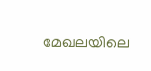മേഖലയിലെ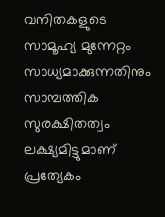വനിതകളുടെ സാമൂഹ്യ മുന്നേറ്റം സാധ്യമാക്കുന്നതിനും സാമ്പത്തിക സുരക്ഷിതത്വം ലക്ഷ്യമിട്ടുമാണ് പ്രത്യേകം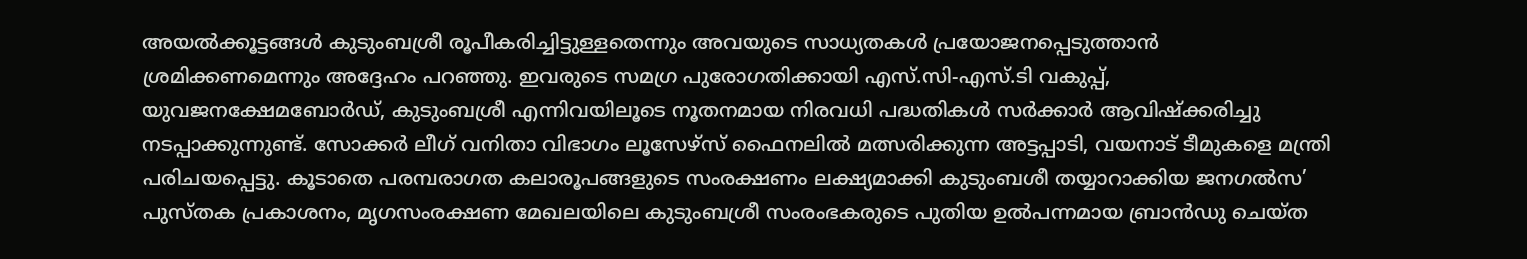അയല്‍ക്കൂട്ടങ്ങള്‍ കുടുംബശ്രീ രൂപീകരിച്ചിട്ടുള്ളതെന്നും അവയുടെ സാധ്യതകള്‍ പ്രയോജനപ്പെടുത്താന്‍ ശ്രമിക്കണമെന്നും അദ്ദേഹം പറഞ്ഞു. ഇവരുടെ സമഗ്ര പുരോഗതിക്കായി എസ്.സി-എസ്.ടി വകുപ്പ്, യുവജനക്ഷേമബോര്‍ഡ്, കുടുംബശ്രീ എന്നിവയിലൂടെ നൂതനമായ നിരവധി പദ്ധതികള്‍ സര്‍ക്കാര്‍ ആവിഷ്‌ക്കരിച്ചു നടപ്പാക്കുന്നുണ്ട്. സോക്കര്‍ ലീഗ് വനിതാ വിഭാഗം ലൂസേഴ്‌സ് ഫൈനലില്‍ മത്സരിക്കുന്ന അട്ടപ്പാടി, വയനാട് ടീമുകളെ മന്ത്രി പരിചയപ്പെട്ടു. കൂടാതെ പരമ്പരാഗത കലാരൂപങ്ങളുടെ സംരക്ഷണം ലക്ഷ്യമാക്കി കുടുംബശീ തയ്യാറാക്കിയ ജനഗല്‍സ’ പുസ്തക പ്രകാശനം, മൃഗസംരക്ഷണ മേഖലയിലെ കുടുംബശ്രീ സംരംഭകരുടെ പുതിയ ഉല്‍പന്നമായ ബ്രാന്‍ഡു ചെയ്ത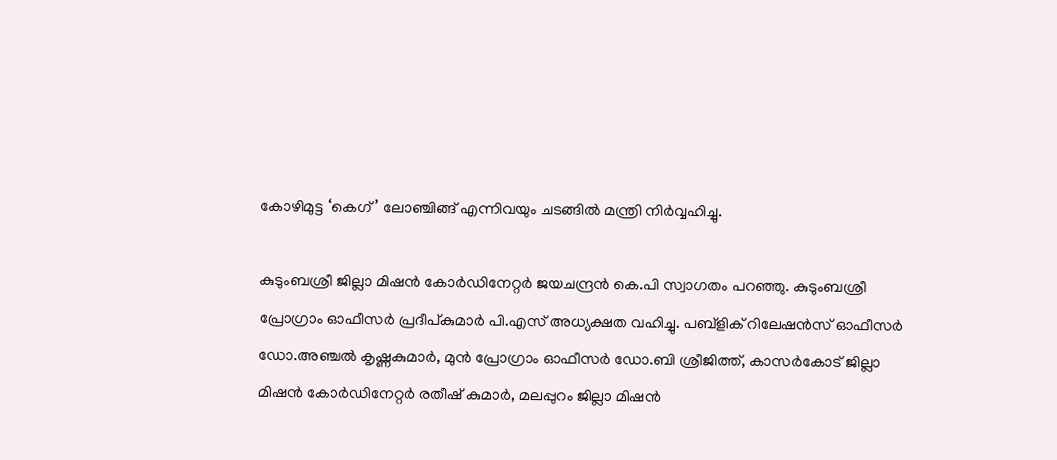കോഴിമുട്ട ‘കെഗ്’ ലോഞ്ചിങ്ങ് എന്നിവയും ചടങ്ങില്‍ മന്ത്രി നിര്‍വ്വഹിച്ചു.

കുടുംബശ്രീ ജില്ലാ മിഷന്‍ കോര്‍ഡിനേറ്റര്‍ ജയചന്ദ്രന്‍ കെ.പി സ്വാഗതം പറഞ്ഞു. കുടുംബശ്രീ പ്രോഗ്രാം ഓഫീസര്‍ പ്രദീപ്കുമാര്‍ പി.എസ് അധ്യക്ഷത വഹിച്ചു. പബ്‌ളിക് റിലേഷന്‍സ് ഓഫീസര്‍ ഡോ.അഞ്ചല്‍ കൃഷ്ണകുമാര്‍, മുന്‍ പ്രോഗ്രാം ഓഫീസര്‍ ഡോ.ബി ശ്രീജിത്ത്, കാസര്‍കോട് ജില്ലാ മിഷന്‍ കോര്‍ഡിനേറ്റര്‍ രതീഷ് കുമാര്‍, മലപ്പുറം ജില്ലാ മിഷന്‍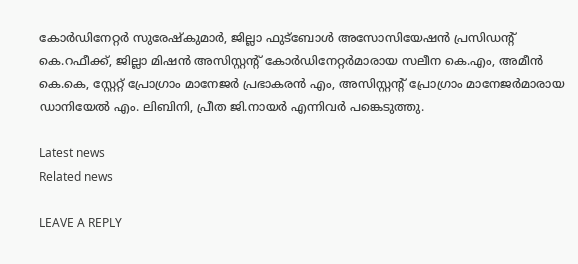കോര്‍ഡിനേറ്റര്‍ സുരേഷ്‌കുമാര്‍, ജില്ലാ ഫുട്‌ബോള്‍ അസോസിയേഷന്‍ പ്രസിഡന്റ് കെ.റഫീക്ക്, ജില്ലാ മിഷന്‍ അസിസ്റ്റന്റ് കോര്‍ഡിനേറ്റര്‍മാരായ സലീന കെ.എം, അമീന്‍ കെ.കെ, സ്റ്റേറ്റ് പ്രോഗ്രാം മാനേജര്‍ പ്രഭാകരന്‍ എം, അസിസ്റ്റന്റ് പ്രോഗ്രാം മാനേജര്‍മാരായ ഡാനിയേല്‍ എം. ലിബിനി, പ്രീത ജി.നായര്‍ എന്നിവര്‍ പങ്കെടുത്തു.

Latest news
Related news

LEAVE A REPLY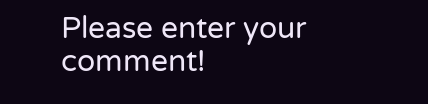Please enter your comment!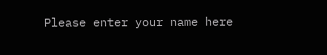Please enter your name here